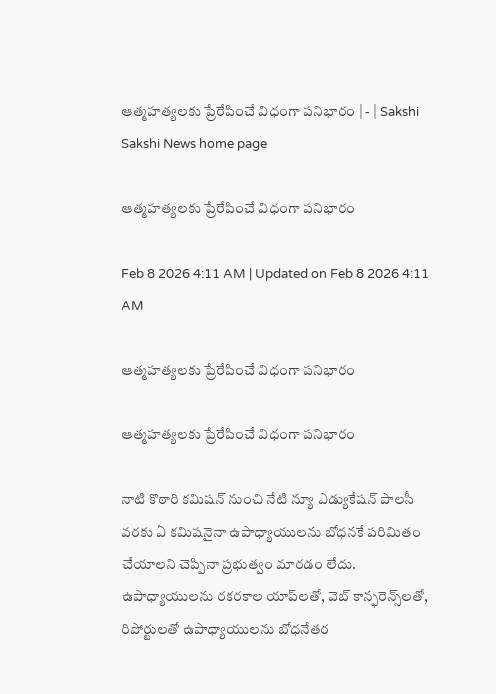ఆత్మహత్యలకు ప్రేరేపించే విధంగా పనిభారం | - | Sakshi
Sakshi News home page

ఆత్మహత్యలకు ప్రేరేపించే విధంగా పనిభారం

Feb 8 2026 4:11 AM | Updated on Feb 8 2026 4:11 AM

ఆత్మహత్యలకు ప్రేరేపించే విధంగా పనిభారం

ఆత్మహత్యలకు ప్రేరేపించే విధంగా పనిభారం

నాటి కొఠారి కమిషన్‌ నుంచి నేటి న్యూ ఎడ్యుకేషన్‌ పాలసీ వరకు ఏ కమిషనైనా ఉపాధ్యాయులను బోధనకే పరిమితం చేయాలని చెప్పినా ప్రభుత్వం మారడం లేదు. ఉపాధ్యాయులను రకరకాల యాప్‌లతో, వెబ్‌ కాన్ఫరెన్స్‌లతో, రిపోర్టులతో ఉపాధ్యాయులను బోధనేతర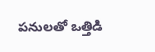పనులతో ఒత్తిడి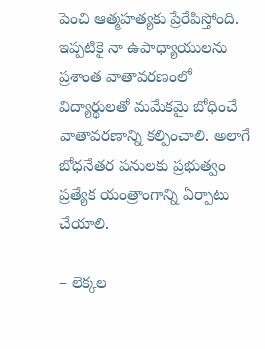పెంచి ఆత్మహత్యకు ప్రేరేపిస్తోంది. ఇప్పటికై నా ఉపాధ్యాయులను ప్రశాంత వాతావరణంలో విద్యార్థులతో మమేకమై బోధించే వాతావరణాన్ని కల్పించాలి. అలాగే బోధనేతర పనులకు ప్రభుత్వం ప్రత్యేక యంత్రాంగాన్ని ఏర్పాటు చేయాలి.

– లెక్కల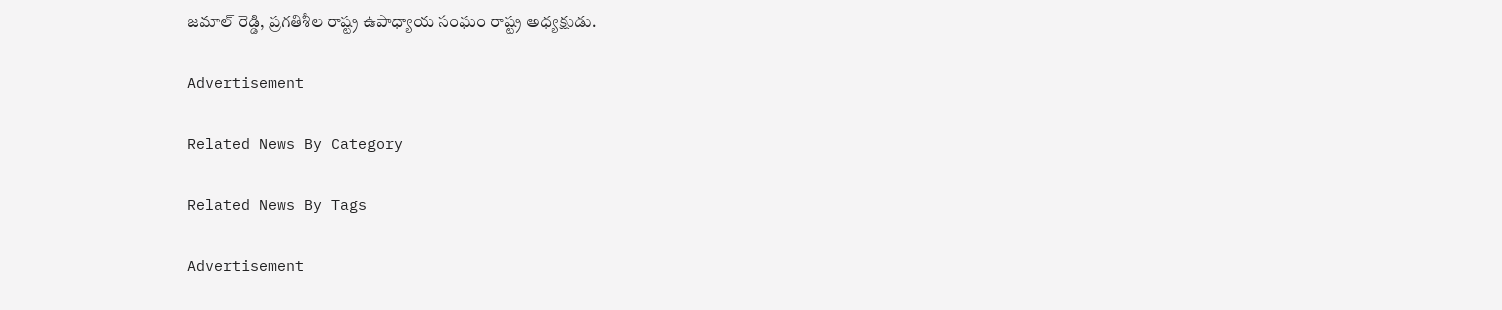జమాల్‌ రెడ్డి, ప్రగతిశీల రాష్ట్ర ఉపాధ్యాయ సంఘం రాష్ట్ర అధ్యక్షుడు.

Advertisement

Related News By Category

Related News By Tags

Advertisement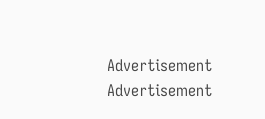Advertisement
Advertisement